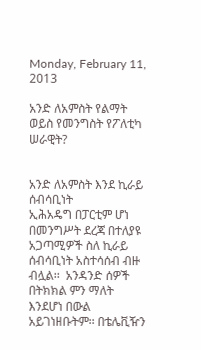Monday, February 11, 2013

አንድ ለአምስት የልማት ወይስ የመንግስት የፖለቲካ ሠራዊት?


አንድ ለአምስት እንደ ኪራይ ሰብሳቢነት
ኢሕአዴግ በፓርቲም ሆነ በመንግሥት ደረጃ በተለያዩ አጋጣሚዎች ስለ ኪራይ ሰብሳቢነት አስተሳሰብ ብዙ ብሏል፡፡  አንዳንድ ሰዎች በትክክል ምን ማለት እንደሆነ በውል አይገነዘቡትም፡፡ በቴሌቪዥን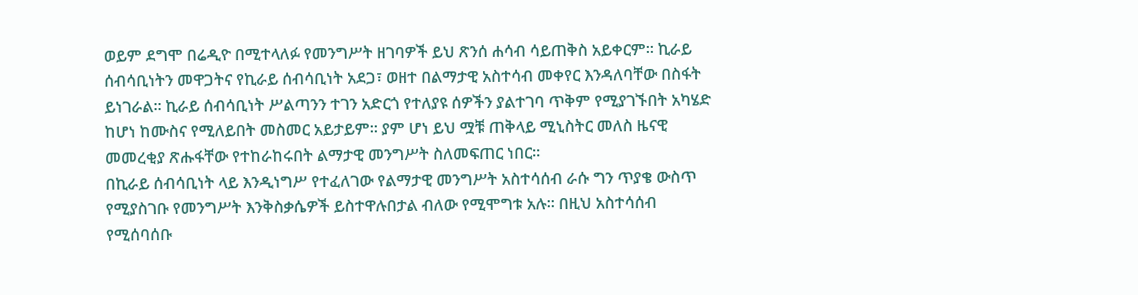ወይም ደግሞ በሬዲዮ በሚተላለፉ የመንግሥት ዘገባዎች ይህ ጽንሰ ሐሳብ ሳይጠቅስ አይቀርም፡፡ ኪራይ ሰብሳቢነትን መዋጋትና የኪራይ ሰብሳቢነት አደጋ፣ ወዘተ በልማታዊ አስተሳብ መቀየር እንዳለባቸው በስፋት ይነገራል፡፡ ኪራይ ሰብሳቢነት ሥልጣንን ተገን አድርጎ የተለያዩ ሰዎችን ያልተገባ ጥቅም የሚያገኙበት አካሄድ ከሆነ ከሙስና የሚለይበት መስመር አይታይም፡፡ ያም ሆነ ይህ ሟቹ ጠቅላይ ሚኒስትር መለስ ዜናዊ  መመረቂያ ጽሑፋቸው የተከራከሩበት ልማታዊ መንግሥት ስለመፍጠር ነበር፡፡
በኪራይ ሰብሳቢነት ላይ እንዲነግሥ የተፈለገው የልማታዊ መንግሥት አስተሳሰብ ራሱ ግን ጥያቄ ውስጥ የሚያስገቡ የመንግሥት እንቅስቃሴዎች ይስተዋሉበታል ብለው የሚሞግቱ አሉ፡፡ በዚህ አስተሳሰብ የሚሰባሰቡ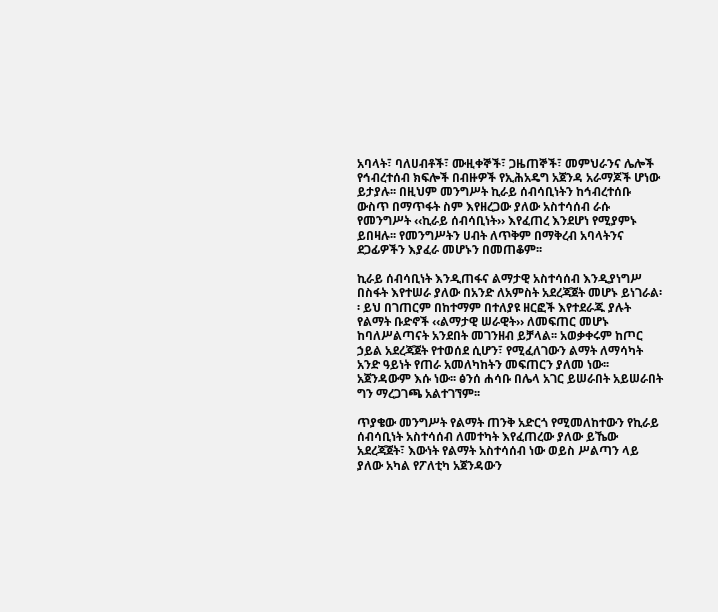አባላት፣ ባለሀብቶች፣ ሙዚቀኞች፣ ጋዜጠኞች፣ መምህራንና ሌሎች የኅብረተሰብ ክፍሎች በብዙዎች የኢሕአዴግ አጀንዳ አራማጆች ሆነው ይታያሉ፡፡ በዚህም መንግሥት ኪራይ ሰብሳቢነትን ከኅብረተሰቡ ውስጥ በማጥፋት ስም እየዘረጋው ያለው አስተሳሰብ ራሱ የመንግሥት ‹‹ኪራይ ሰብሳቢነት›› እየፈጠረ እንደሆነ የሚያምኑ ይበዛሉ፡፡ የመንግሥትን ሀብት ለጥቅም በማቅረብ አባላትንና ደጋፊዎችን እያፈራ መሆኑን በመጠቆም፡፡

ኪራይ ሰብሳቢነት እንዲጠፋና ልማታዊ አስተሳሰብ እንዲያነግሥ በስፋት እየተሠራ ያለው በአንድ ለአምስት አደረጃጀት መሆኑ ይነገራል፡፡ ይህ በገጠርም በከተማም በተለያዩ ዘርፎች እየተደራጁ ያሉት የልማት ቡድኖች ‹‹ልማታዊ ሠራዊት›› ለመፍጠር መሆኑ ከባለሥልጣናት አንደበት መገንዘብ ይቻላል፡፡ አወቃቀሩም ከጦር ኃይል አደረጃጀት የተወሰደ ሲሆን፣ የሚፈለገውን ልማት ለማሳካት አንድ ዓይነት የጠራ አመለካከትን መፍጠርን ያለመ ነው፡፡ አጀንዳውም እሱ ነው፡፡ ፅንሰ ሐሳቡ በሌላ አገር ይሠራበት አይሠራበት ግን ማረጋገጫ አልተገኘም፡፡

ጥያቄው መንግሥት የልማት ጠንቅ አድርጎ የሚመለከተውን የኪራይ ሰብሳቢነት አስተሳሰብ ለመተካት እየፈጠረው ያለው ይኼው አደረጃጀት፣ እውነት የልማት አስተሳሰብ ነው ወይስ ሥልጣን ላይ ያለው አካል የፖለቲካ አጀንዳውን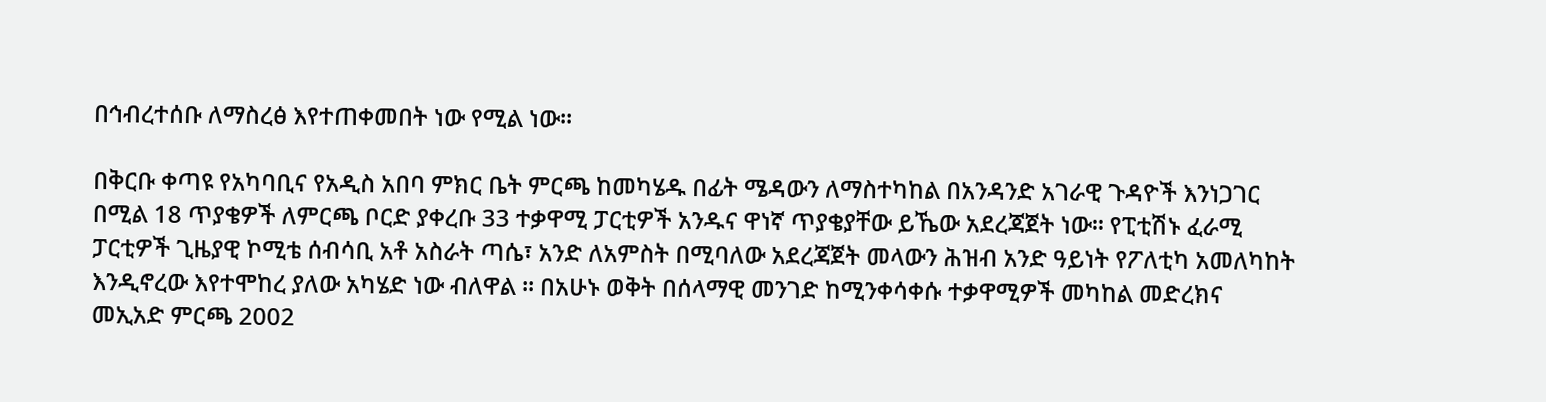በኅብረተሰቡ ለማስረፅ እየተጠቀመበት ነው የሚል ነው፡፡

በቅርቡ ቀጣዩ የአካባቢና የአዲስ አበባ ምክር ቤት ምርጫ ከመካሄዱ በፊት ሜዳውን ለማስተካከል በአንዳንድ አገራዊ ጉዳዮች እንነጋገር በሚል 18 ጥያቄዎች ለምርጫ ቦርድ ያቀረቡ 33 ተቃዋሚ ፓርቲዎች አንዱና ዋነኛ ጥያቄያቸው ይኼው አደረጃጀት ነው፡፡ የፒቲሽኑ ፈራሚ ፓርቲዎች ጊዜያዊ ኮሚቴ ሰብሳቢ አቶ አስራት ጣሴ፣ አንድ ለአምስት በሚባለው አደረጃጀት መላውን ሕዝብ አንድ ዓይነት የፖለቲካ አመለካከት እንዲኖረው እየተሞከረ ያለው አካሄድ ነው ብለዋል ፡፡ በአሁኑ ወቅት በሰላማዊ መንገድ ከሚንቀሳቀሱ ተቃዋሚዎች መካከል መድረክና መኢአድ ምርጫ 2002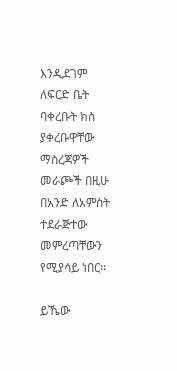እንዲደገም ለፍርድ ቤት ባቀረቡት ክስ ያቀረቡዋቸው ማስረጃዎች መራጮች በዚሁ በአንድ ለአምስት ተደራጅተው መምረጣቸውን የሚያሳይ ነበር፡፡

ይኼው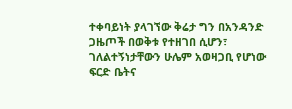ተቀባይነት ያላገኘው ቅሬታ ግን በአንዳንድ ጋዜጦች በወቅቱ የተዘገበ ሲሆን፣ ገለልተኝነታቸውን ሁሌም አወዛጋቢ የሆነው ፍርድ ቤትና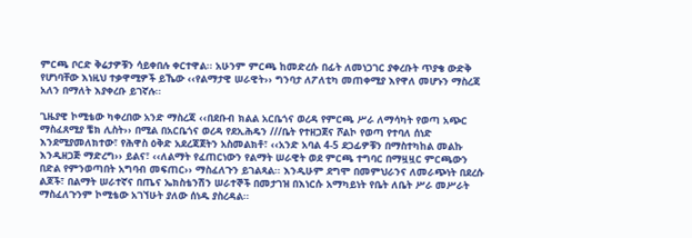ምርጫ ቦርድ ቅሬታዎቹን ሳይቀበሉ ቀርተዋል፡፡ አሁንም ምርጫ ከመድረሱ በፊት ለመነጋገር ያቀረቡት ጥያቄ ውድቅ የሆነባቸው እነዚህ ተቃዋሚዎች ይኼው ‹‹የልማታዊ ሠራዊት›› ግንባታ ለፖለቲካ መጠቀሚያ እየዋለ መሆኑን ማስረጃ አለን በማለት እያቀረቡ ይገኛሉ፡፡

ጊዜያዊ ኮሚቴው ካቀረበው አንድ ማስረጃ ‹‹በደቡብ ክልል አርቤጎና ወረዳ የምርጫ ሥራ ለማሳካት የወጣ አጭር ማስፈጸሚያ ቼክ ሊስት›› በሚል በአርቤጎና ወረዳ የደኢሕዴን ///ቤት የተዘጋጀና ሾልኮ የወጣ የተባለ ሰነድ እንደሚያመለክተው፣ የሕዋስ ዕቅድ አደረጃጀትን አስመልክቶ፣ ‹‹አንድ አባል 4-5 ደጋፊዎቹን በማስተካከል መልኩ እንዲዘጋጅ ማድረግ›› ይልና፣ ‹‹ለልማት የፈጠርነውን የልማት ሠራዊት ወደ ምርጫ ተግባር በማዟዟር ምርጫውን በድል የምንወጣበት አግባብ መፍጠር›› ማስፈለጉን ይገልጻል፡፡ እንዲሁም ደግሞ በመምህራንና ለመራጭነት በደረሱ ልጆች፣ በልማት ሠራተኛና በጤና ኤክስቴንሽን ሠራተኞች በመታገዝ በእነርሱ አማካይነት የቤት ለቤት ሥራ መሥራት ማስፈለጉንም ኮሚቴው አገኘሁት ያለው ሰነዱ ያስረዳል፡፡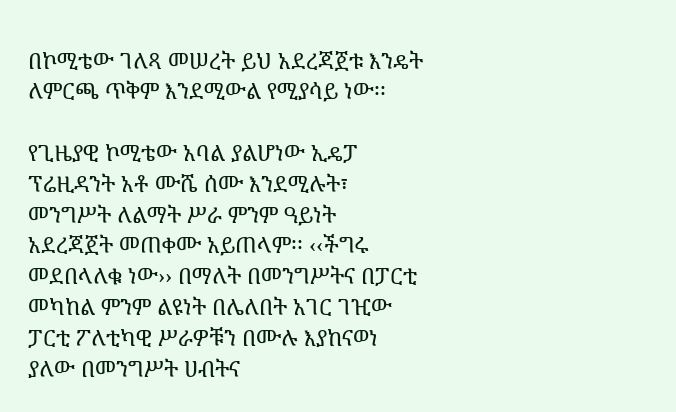በኮሚቴው ገለጻ መሠረት ይህ አደረጃጀቱ እንዴት ለምርጫ ጥቅም እንደሚውል የሚያሳይ ነው፡፡

የጊዜያዊ ኮሚቴው አባል ያልሆነው ኢዴፓ ፕሬዚዳንት አቶ ሙሼ ሰሙ እንደሚሉት፣ መንግሥት ለልማት ሥራ ምንም ዓይነት አደረጃጀት መጠቀሙ አይጠላም፡፡ ‹‹ችግሩ መደበላለቁ ነው›› በማለት በመንግሥትና በፓርቲ መካከል ምንም ልዩነት በሌለበት አገር ገዢው ፓርቲ ፖለቲካዊ ሥራዎቹን በሙሉ እያከናወነ ያለው በመንግሥት ሀብትና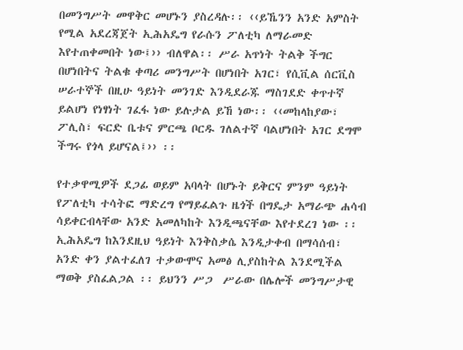በመንግሥት መዋቅር መሆኑን ያስረዳሉ፡፡ ‹‹ይኼንን አንድ አምስት የሚል አደረጃጀት ኢሕአዴግ የራሱን ፖለቲካ ለማራመድ እየተጠቀመበት ነው፤›› ብለዋል፡፡ ሥራ አጥነት ትልቅ ችግር በሆነበትና ትልቁ ቀጣሪ መንግሥት በሆነበት አገር፣ የሲቪል ሰርቪስ ሠራተኞች በዚሁ ዓይነት መንገድ እንዲደራጁ ማስገደድ ቀጥተኛ ይልሆነ የነፃነት ገፈፋ ነው ይሉታል ይኸ ነው፡፡ ‹‹መከላከያው፣ ፖሊስ፣ ፍርድ ቤቱና ምርጫ ቦርዱ ገለልተኛ ባልሆነበት አገር ደግሞ ችግሩ የጎላ ይሆናል፤›› ፡፡

የተቃዋሚዎች ደጋፊ ወይም አባላት በሆኑት ይቅርና ምንም ዓይነት የፖለቲካ ተሳትፎ ማድረግ የማይፈልጉ ዜጎች በግዴታ አማራጭ ሐሳብ ሳይቀርብላቸው አንድ አመለካከት እንዲጫናቸው እየተደረገ ነው ፡፡ ኢሕአዴግ ከእንደዚህ ዓይነት እንቅስቃሴ እንዲታቀብ በማሳሰብ፣ አንድ ቀን ያልተፈለገ ተቃውሞና አመፅ ሊያስከትል እንደሚችል ማወቅ ያስፈልጋል ፡፡ ይህንን ሥጋ  ሥራው በሌሎች መንግሥታዊ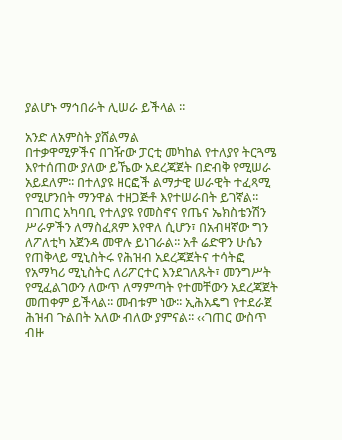ያልሆኑ ማኅበራት ሊሠራ ይችላል ፡፡

አንድ ለአምስት ያሸልማል
በተቃዋሚዎችና በገዥው ፓርቲ መካከል የተለያየ ትርጓሜ እየተሰጠው ያለው ይኼው አደረጃጀት በድብቅ የሚሠራ አይደለም፡፡ በተለያዩ ዘርፎች ልማታዊ ሠራዊት ተፈጻሚ የሚሆንበት ማንዋል ተዘጋጅቶ እየተሠራበት ይገኛል፡፡ በገጠር አካባቢ የተለያዩ የመስኖና የጤና ኤክስቴንሽን ሥራዎችን ለማስፈጸም እየዋለ ሲሆን፣ በአብዛኛው ግን ለፖለቲካ አጀንዳ መዋሉ ይነገራል፡፡ አቶ ሬድዋን ሁሴን የጠቅላይ ሚኒስትሩ የሕዝብ አደረጃጀትና ተሳትፎ የአማካሪ ሚኒስትር ለሪፖርተር እንደገለጹት፣ መንግሥት የሚፈልገውን ለውጥ ለማምጣት የተመቸውን አደረጃጀት መጠቀም ይችላል፡፡ መብቱም ነው፡፡ ኢሕአዴግ የተደራጀ ሕዝብ ጉልበት አለው ብለው ያምናል፡፡ ‹‹ገጠር ውስጥ ብዙ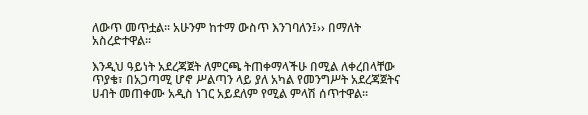ለውጥ መጥቷል፡፡ አሁንም ከተማ ውስጥ እንገባለን፤›› በማለት አስረድተዋል፡፡

እንዲህ ዓይነት አደረጃጀት ለምርጫ ትጠቀማላችሁ በሚል ለቀረበላቸው ጥያቄ፣ በአጋጣሚ ሆኖ ሥልጣን ላይ ያለ አካል የመንግሥት አደረጃጀትና ሀብት መጠቀሙ አዲስ ነገር አይደለም የሚል ምላሽ ሰጥተዋል፡፡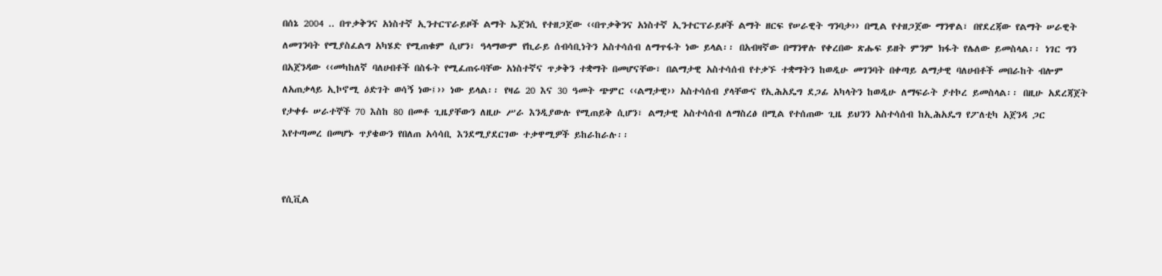በሰኔ 2004 .. በጥቃቅንና አነስተኛ ኢንተርፕራይዞች ልማት ኤጀንሲ የተዘጋጀው ‹‹በጥቃቅንና አነስተኛ ኢንተርፕራይዞች ልማት ዘርፍ የሠራዊት ግንባታ›› በሚል የተዘጋጀው ማንዋል፣ በየደረጃው የልማት ሠራዊት ለመገንባት የሚያስፈልግ አካሄድ የሚጠቁም ሲሆን፣ ዓላማውም የኪራይ ሰብሳቢነትን አስተሳሰብ ለማጥፋት ነው ይላል፡፡ በአብዛኛው በማንዋሉ የቀረበው ጽሑፍ ይዘት ምንም ክፋት የሌለው ይመስላል፡፡ ነገር ግን በአጀንዳው ‹‹መካከለኛ ባለሀብቶች በስፋት የሚፈጠሩባቸው አነስተኛና ጥቃቅን ተቋማት በመሆናቸው፣ በልማታዊ አስተሳሰብ የተቃኙ ተቋማትን ከወዲሁ መገንባት በቀጣይ ልማታዊ ባለሀብቶች መበራከት ብሎም ለአጠቃላይ ኢኮኖሚ ዕድገት ወሳኝ ነው፤›› ነው ይላል፡፡ የዛሬ 20 እና 30 ዓመት ጭምር ‹‹ልማታዊ›› አስተሳሰብ ያላቸውና የኢሕአዴግ ደጋፊ አካላትን ከወዲሁ ለማፍራት ያተኮረ ይመስላል፡፡ በዚሁ አደረጃጀት የታቀፉ ሠራተኞች 70 እስከ 80 በመቶ ጊዜያቸውን ለዚሁ ሥራ እንዲያውሉ የሚጠይቅ ሲሆን፣ ልማታዊ አስተሳሰብ ለማስረፅ በሚል የተሰጠው ጊዜ ይህንን አስተሳሰብ ከኢሕአዴግ የፖለቲካ አጀንዳ ጋር እየተጣመረ በመሆኑ ጥያቄውን የበለጠ አሳሳቢ እንደሚያደርገው ተቃዋሚዎች ይከራከራሉ፡፡


የሲቪል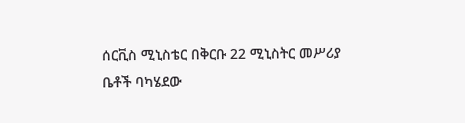ሰርቪስ ሚኒስቴር በቅርቡ 22 ሚኒስትር መሥሪያ ቤቶች ባካሄደው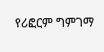የሪፎርም ግምገማ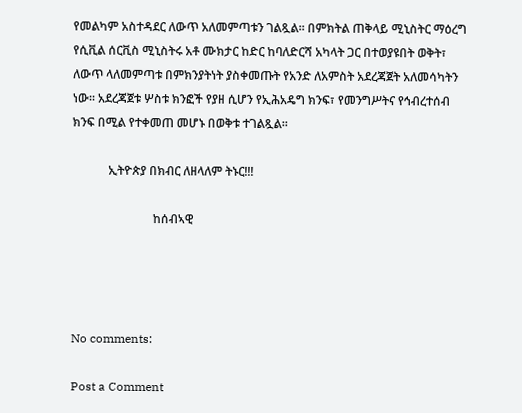የመልካም አስተዳደር ለውጥ አለመምጣቱን ገልጿል፡፡ በምክትል ጠቅላይ ሚኒስትር ማዕረግ የሲቪል ሰርቪስ ሚኒስትሩ አቶ ሙክታር ከድር ከባለድርሻ አካላት ጋር በተወያዩበት ወቅት፣ ለውጥ ላለመምጣቱ በምክንያትነት ያስቀመጡት የአንድ ለአምስት አደረጃጀት አለመሳካትን ነው፡፡ አደረጃጀቱ ሦስቱ ክንፎች የያዘ ሲሆን የኢሕአዴግ ክንፍ፣ የመንግሥትና የኅብረተሰብ ክንፍ በሚል የተቀመጠ መሆኑ በወቅቱ ተገልጿል፡፡

            ኢትዮጵያ በክብር ለዘላለም ትኑር!!!

                           ከሰብኣዊ




No comments:

Post a Comment